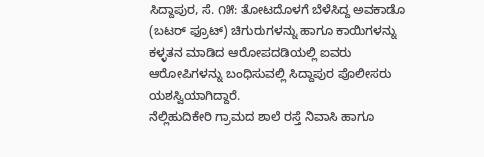ಸಿದ್ದಾಪುರ, ಸೆ. ೧೫: ತೋಟದೊಳಗೆ ಬೆಳೆಸಿದ್ದ ಅವಕಾಡೊ (ಬಟರ್ ಫ್ರೂಟ್) ಚಿಗುರುಗಳನ್ನು ಹಾಗೂ ಕಾಯಿಗಳನ್ನು ಕಳ್ಳತನ ಮಾಡಿದ ಆರೋಪದಡಿಯಲ್ಲಿ ಐವರು ಆರೋಪಿಗಳನ್ನು ಬಂಧಿಸುವಲ್ಲಿ ಸಿದ್ದಾಪುರ ಪೊಲೀಸರು ಯಶಸ್ವಿಯಾಗಿದ್ದಾರೆ.
ನೆಲ್ಲಿಹುದಿಕೇರಿ ಗ್ರಾಮದ ಶಾಲೆ ರಸ್ತೆ ನಿವಾಸಿ ಹಾಗೂ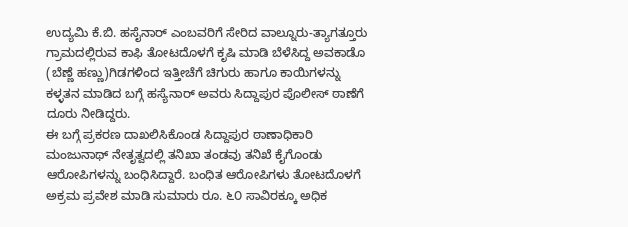ಉದ್ಯಮಿ ಕೆ.ಬಿ. ಹಸೈನಾರ್ ಎಂಬವರಿಗೆ ಸೇರಿದ ವಾಲ್ನೂರು-ತ್ಯಾಗತ್ತೂರು ಗ್ರಾಮದಲ್ಲಿರುವ ಕಾಫಿ ತೋಟದೊಳಗೆ ಕೃಷಿ ಮಾಡಿ ಬೆಳೆಸಿದ್ದ ಅವಕಾಡೊ (ಬೆಣ್ಣೆ ಹಣ್ಣು)ಗಿಡಗಳಿಂದ ಇತ್ತೀಚೆಗೆ ಚಿಗುರು ಹಾಗೂ ಕಾಯಿಗಳನ್ನು ಕಳ್ಳತನ ಮಾಡಿದ ಬಗ್ಗೆ ಹಸ್ಯೆನಾರ್ ಅವರು ಸಿದ್ದಾಪುರ ಪೊಲೀಸ್ ಠಾಣೆಗೆ ದೂರು ನೀಡಿದ್ದರು.
ಈ ಬಗ್ಗೆ ಪ್ರಕರಣ ದಾಖಲಿಸಿಕೊಂಡ ಸಿದ್ದಾಪುರ ಠಾಣಾಧಿಕಾರಿ ಮಂಜುನಾಥ್ ನೇತೃತ್ವದಲ್ಲಿ ತನಿಖಾ ತಂಡವು ತನಿಖೆ ಕೈಗೊಂಡು ಆರೋಪಿಗಳನ್ನು ಬಂಧಿಸಿದ್ದಾರೆ. ಬಂಧಿತ ಆರೋಪಿಗಳು ತೋಟದೊಳಗೆ ಅಕ್ರಮ ಪ್ರವೇಶ ಮಾಡಿ ಸುಮಾರು ರೂ. ೬೦ ಸಾವಿರಕ್ಕೂ ಅಧಿಕ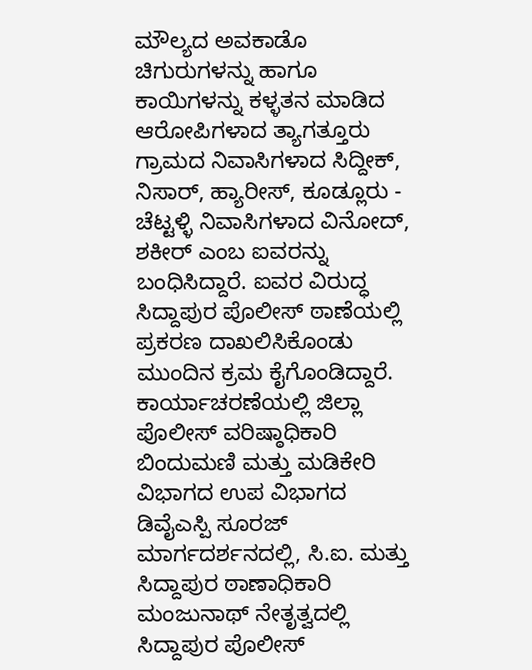ಮೌಲ್ಯದ ಅವಕಾಡೊ ಚಿಗುರುಗಳನ್ನು ಹಾಗೂ ಕಾಯಿಗಳನ್ನು ಕಳ್ಳತನ ಮಾಡಿದ ಆರೋಪಿಗಳಾದ ತ್ಯಾಗತ್ತೂರು ಗ್ರಾಮದ ನಿವಾಸಿಗಳಾದ ಸಿದ್ದೀಕ್, ನಿಸಾರ್, ಹ್ಯಾರೀಸ್, ಕೂಡ್ಲೂರು - ಚೆಟ್ಟಳ್ಳಿ ನಿವಾಸಿಗಳಾದ ವಿನೋದ್, ಶಕೀರ್ ಎಂಬ ಐವರನ್ನು ಬಂಧಿಸಿದ್ದಾರೆ. ಐವರ ವಿರುದ್ಧ ಸಿದ್ದಾಪುರ ಪೊಲೀಸ್ ಠಾಣೆಯಲ್ಲಿ ಪ್ರಕರಣ ದಾಖಲಿಸಿಕೊಂಡು ಮುಂದಿನ ಕ್ರಮ ಕೈಗೊಂಡಿದ್ದಾರೆ.
ಕಾರ್ಯಾಚರಣೆಯಲ್ಲಿ ಜಿಲ್ಲಾ ಪೊಲೀಸ್ ವರಿಷ್ಠಾಧಿಕಾರಿ ಬಿಂದುಮಣಿ ಮತ್ತು ಮಡಿಕೇರಿ ವಿಭಾಗದ ಉಪ ವಿಭಾಗದ ಡಿವೈಎಸ್ಪಿ ಸೂರಜ್ ಮಾರ್ಗದರ್ಶನದಲ್ಲಿ, ಸಿ.ಐ. ಮತ್ತು ಸಿದ್ದಾಪುರ ಠಾಣಾಧಿಕಾರಿ ಮಂಜುನಾಥ್ ನೇತೃತ್ವದಲ್ಲಿ ಸಿದ್ದಾಪುರ ಪೊಲೀಸ್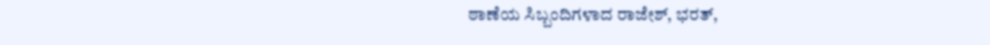ಠಾಣೆಯ ಸಿಬ್ಬಂದಿಗಳಾದ ರಾಜೇಶ್, ಭರತ್,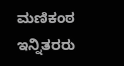ಮಣಿಕಂಠ ಇನ್ನಿತರರು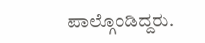ಪಾಲ್ಗೊಂಡಿದ್ದರು.